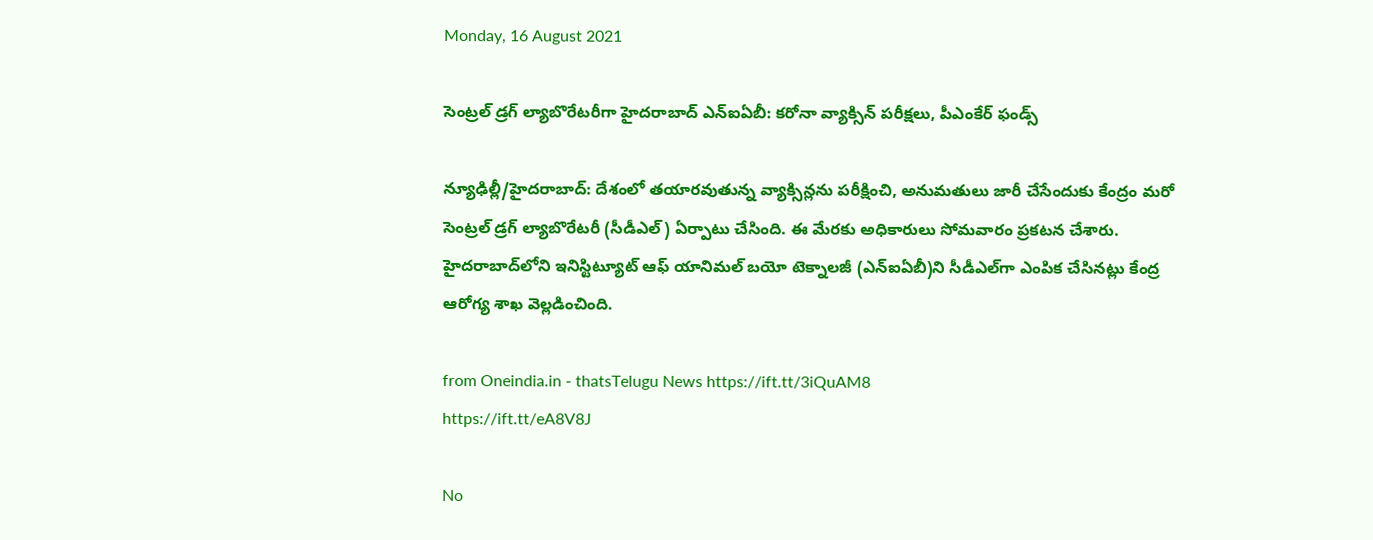Monday, 16 August 2021

సెంట్రల్ డ్రగ్ ల్యాబొరేటరీగా హైదరాబాద్ ఎన్ఐఏబీ: కరోనా వ్యాక్సిన్ పరీక్షలు, పీఎంకేర్ ఫండ్స్

న్యూఢిల్లీ/హైదరాబాద్: దేశంలో తయారవుతున్న వ్యాక్సిన్లను పరీక్షించి, అనుమతులు జారీ చేసేందుకు కేంద్రం మరో సెంట్రల్‌ డ్రగ్‌ ల్యాబొరేటరీ (సీడీఎల్‌) ఏర్పాటు చేసింది. ఈ మేరకు అధికారులు సోమవారం ప్రకటన చేశారు. హైదరాబాద్‌లోని ఇనిస్టిట్యూట్‌ ఆఫ్‌ యానిమల్‌ బయో టెక్నాలజీ (ఎన్‌ఐఏబీ)ని సీడీఎల్‌గా ఎంపిక చేసినట్లు కేంద్ర ఆరోగ్య శాఖ వెల్లడించింది.

from Oneindia.in - thatsTelugu News https://ift.tt/3iQuAM8
https://ift.tt/eA8V8J

No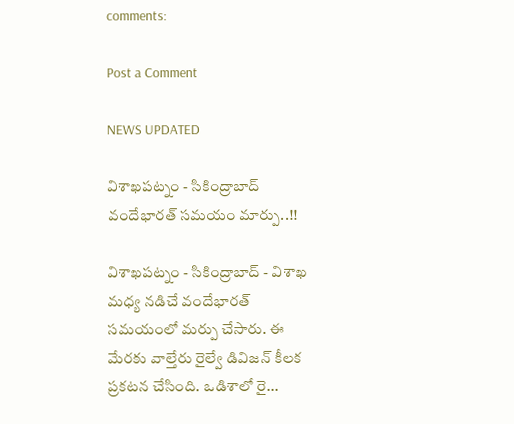comments:

Post a Comment

NEWS UPDATED

విశాఖపట్నం - సికింద్రాబాద్ వందేభారత్ సమయం మార్పు..!!

విశాఖపట్నం - సికింద్రాబాద్ - విశాఖ మధ్య నడిచే వందేభారత్ సమయంలో మర్పు చేసారు. ఈ మేరకు వాల్తేరు రైల్వే డివిజన్ కీలక ప్రకటన చేసింది. ఒడిశాలో రై...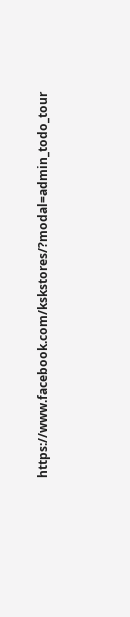https://www.facebook.com/kskstores/?modal=admin_todo_tour